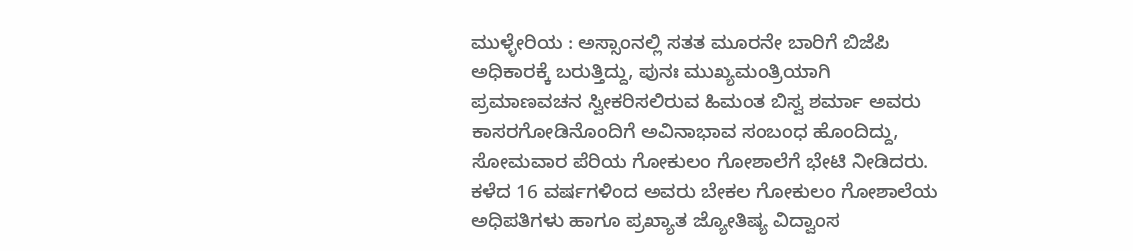ಮುಳ್ಳೇರಿಯ : ಅಸ್ಸಾಂನಲ್ಲಿ ಸತತ ಮೂರನೇ ಬಾರಿಗೆ ಬಿಜೆಪಿ ಅಧಿಕಾರಕ್ಕೆ ಬರುತ್ತಿದ್ದು, ಪುನಃ ಮುಖ್ಯಮಂತ್ರಿಯಾಗಿ ಪ್ರಮಾಣವಚನ ಸ್ವೀಕರಿಸಲಿರುವ ಹಿಮಂತ ಬಿಸ್ವ ಶರ್ಮಾ ಅವರು ಕಾಸರಗೋಡಿನೊಂದಿಗೆ ಅವಿನಾಭಾವ ಸಂಬಂಧ ಹೊಂದಿದ್ದು, ಸೋಮವಾರ ಪೆರಿಯ ಗೋಕುಲಂ ಗೋಶಾಲೆಗೆ ಭೇಟಿ ನೀಡಿದರು.
ಕಳೆದ 16 ವರ್ಷಗಳಿಂದ ಅವರು ಬೇಕಲ ಗೋಕುಲಂ ಗೋಶಾಲೆಯ ಅಧಿಪತಿಗಳು ಹಾಗೂ ಪ್ರಖ್ಯಾತ ಜ್ಯೋತಿಷ್ಯ ವಿದ್ವಾಂಸ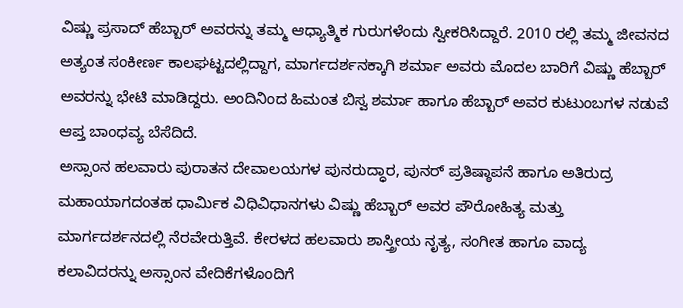ವಿಷ್ಣು ಪ್ರಸಾದ್ ಹೆಬ್ಬಾರ್ ಅವರನ್ನು ತಮ್ಮ ಆಧ್ಯಾತ್ಮಿಕ ಗುರುಗಳೆಂದು ಸ್ವೀಕರಿಸಿದ್ದಾರೆ. 2010 ರಲ್ಲಿ ತಮ್ಮ ಜೀವನದ ಅತ್ಯಂತ ಸಂಕೀರ್ಣ ಕಾಲಘಟ್ಟದಲ್ಲಿದ್ದಾಗ, ಮಾರ್ಗದರ್ಶನಕ್ಕಾಗಿ ಶರ್ಮಾ ಅವರು ಮೊದಲ ಬಾರಿಗೆ ವಿಷ್ಣು ಹೆಬ್ಬಾರ್ ಅವರನ್ನು ಭೇಟಿ ಮಾಡಿದ್ದರು. ಅಂದಿನಿಂದ ಹಿಮಂತ ಬಿಸ್ವ ಶರ್ಮಾ ಹಾಗೂ ಹೆಬ್ಬಾರ್ ಅವರ ಕುಟುಂಬಗಳ ನಡುವೆ ಆಪ್ತ ಬಾಂಧವ್ಯ ಬೆಸೆದಿದೆ.
ಅಸ್ಸಾಂನ ಹಲವಾರು ಪುರಾತನ ದೇವಾಲಯಗಳ ಪುನರುದ್ಧಾರ, ಪುನರ್ ಪ್ರತಿಷ್ಠಾಪನೆ ಹಾಗೂ ಅತಿರುದ್ರ ಮಹಾಯಾಗದಂತಹ ಧಾರ್ಮಿಕ ವಿಧಿವಿಧಾನಗಳು ವಿಷ್ಣು ಹೆಬ್ಬಾರ್ ಅವರ ಪೌರೋಹಿತ್ಯ ಮತ್ತು ಮಾರ್ಗದರ್ಶನದಲ್ಲಿ ನೆರವೇರುತ್ತಿವೆ. ಕೇರಳದ ಹಲವಾರು ಶಾಸ್ತ್ರೀಯ ನೃತ್ಯ, ಸಂಗೀತ ಹಾಗೂ ವಾದ್ಯ ಕಲಾವಿದರನ್ನು ಅಸ್ಸಾಂನ ವೇದಿಕೆಗಳೊಂದಿಗೆ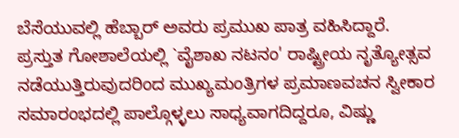ಬೆಸೆಯುವಲ್ಲಿ ಹೆಬ್ಬಾರ್ ಅವರು ಪ್ರಮುಖ ಪಾತ್ರ ವಹಿಸಿದ್ದಾರೆ.
ಪ್ರಸ್ತುತ ಗೋಶಾಲೆಯಲ್ಲಿ `ವೈಶಾಖ ನಟನಂ' ರಾಷ್ಟ್ರೀಯ ನೃತ್ಯೋತ್ಸವ ನಡೆಯುತ್ತಿರುವುದರಿಂದ ಮುಖ್ಯಮಂತ್ರಿಗಳ ಪ್ರಮಾಣವಚನ ಸ್ವೀಕಾರ ಸಮಾರಂಭದಲ್ಲಿ ಪಾಲ್ಗೊಳ್ಳಲು ಸಾಧ್ಯವಾಗದಿದ್ದರೂ, ವಿಷ್ಣು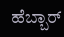ಹೆಬ್ಬಾರ್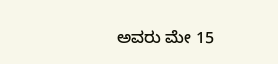ಅವರು ಮೇ 15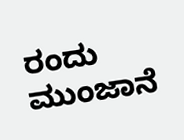ರಂದು ಮುಂಜಾನೆ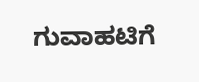ಗುವಾಹಟಿಗೆ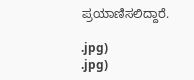ಪ್ರಯಾಣಿಸಲಿದ್ದಾರೆ.

.jpg)
.jpg)